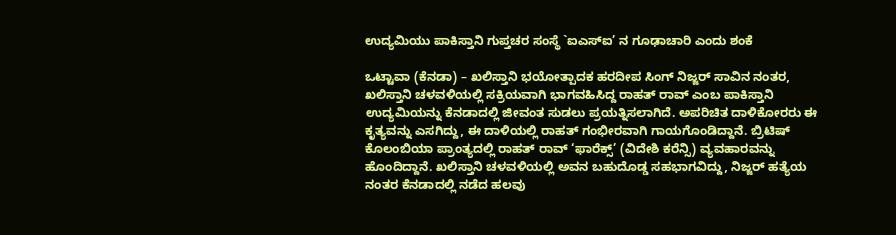ಉದ್ಯಮಿಯು ಪಾಕಿಸ್ತಾನಿ ಗುಪ್ತಚರ ಸಂಸ್ಥೆ `ಐಎಸ್ಐ’ ನ ಗೂಢಾಚಾರಿ ಎಂದು ಶಂಕೆ

ಒಟ್ಟಾವಾ (ಕೆನಡಾ) – ಖಲಿಸ್ತಾನಿ ಭಯೋತ್ಪಾದಕ ಹರದೀಪ ಸಿಂಗ್ ನಿಜ್ಜರ್ ಸಾವಿನ ನಂತರ, ಖಲಿಸ್ತಾನಿ ಚಳವಳಿಯಲ್ಲಿ ಸಕ್ರಿಯವಾಗಿ ಭಾಗವಹಿಸಿದ್ದ ರಾಹತ್ ರಾವ್ ಎಂಬ ಪಾಕಿಸ್ತಾನಿ ಉದ್ಯಮಿಯನ್ನು ಕೆನಡಾದಲ್ಲಿ ಜೀವಂತ ಸುಡಲು ಪ್ರಯತ್ನಿಸಲಾಗಿದೆ. ಅಪರಿಚಿತ ದಾಳಿಕೋರರು ಈ ಕೃತ್ಯವನ್ನು ಎಸಗಿದ್ದು, ಈ ದಾಳಿಯಲ್ಲಿ ರಾಹತ್ ಗಂಭೀರವಾಗಿ ಗಾಯಗೊಂಡಿದ್ದಾನೆ. ಬ್ರಿಟಿಷ್ ಕೊಲಂಬಿಯಾ ಪ್ರಾಂತ್ಯದಲ್ಲಿ ರಾಹತ್ ರಾವ್ ‘ಫಾರೆಕ್ಸ್’ (ವಿದೇಶಿ ಕರೆನ್ಸಿ) ವ್ಯವಹಾರವನ್ನು ಹೊಂದಿದ್ದಾನೆ. ಖಲಿಸ್ತಾನಿ ಚಳವಳಿಯಲ್ಲಿ ಅವನ ಬಹುದೊಡ್ಡ ಸಹಭಾಗವಿದ್ದು, ನಿಜ್ಜರ್ ಹತ್ಯೆಯ ನಂತರ ಕೆನಡಾದಲ್ಲಿ ನಡೆದ ಹಲವು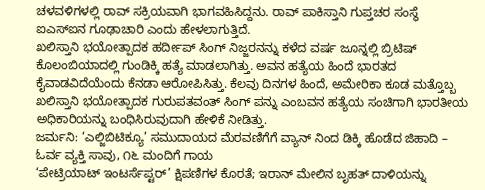ಚಳವಳಿಗಳಲ್ಲಿ ರಾವ್ ಸಕ್ರಿಯವಾಗಿ ಭಾಗವಹಿಸಿದ್ದನು. ರಾವ್ ಪಾಕಿಸ್ತಾನಿ ಗುಪ್ತಚರ ಸಂಸ್ಥೆ ಐಎಸ್ಐನ ಗೂಢಾಚಾರಿ ಎಂದು ಹೇಳಲಾಗುತ್ತಿದೆ.
ಖಲಿಸ್ತಾನಿ ಭಯೋತ್ಪಾದಕ ಹರ್ದೀಪ್ ಸಿಂಗ್ ನಿಜ್ಜರನನ್ನು ಕಳೆದ ವರ್ಷ ಜೂನ್ನಲ್ಲಿ ಬ್ರಿಟಿಷ್ ಕೊಲಂಬಿಯಾದಲ್ಲಿ ಗುಂಡಿಕ್ಕಿ ಹತ್ಯೆ ಮಾಡಲಾಗಿತ್ತು. ಅವನ ಹತ್ಯೆಯ ಹಿಂದೆ ಭಾರತದ ಕೈವಾಡವಿದೆಯೆಂದು ಕೆನಡಾ ಆರೋಪಿಸಿತ್ತು. ಕೆಲವು ದಿನಗಳ ಹಿಂದೆ, ಅಮೇರಿಕಾ ಕೂಡ ಮತ್ತೊಬ್ಬ ಖಲಿಸ್ತಾನಿ ಭಯೋತ್ಪಾದಕ ಗುರುಪತವಂತ್ ಸಿಂಗ್ ಪನ್ನು ಎಂಬವನ ಹತ್ಯೆಯ ಸಂಚಿಗಾಗಿ ಭಾರತೀಯ ಅಧಿಕಾರಿಯನ್ನು ಬಂಧಿಸಿರುವುದಾಗಿ ಹೇಳಿಕೆ ನೀಡಿತ್ತು.
ಜರ್ಮನಿ: ‘ಎಲ್ಜಿಬಿಟಿಕ್ಯೂ’ ಸಮುದಾಯದ ಮೆರವಣಿಗೆಗೆ ವ್ಯಾನ್ ನಿಂದ ಡಿಕ್ಕಿ ಹೊಡೆದ ಜಿಹಾದಿ – ಓರ್ವ ವ್ಯಕ್ತಿ ಸಾವು, ೧೬ ಮಂದಿಗೆ ಗಾಯ
‘ಪೇಟ್ರಿಯಾಟ್ ಇಂಟರ್ಸೆಪ್ಟರ್’ ಕ್ಷಿಪಣಿಗಳ ಕೊರತೆ; ಇರಾನ್ ಮೇಲಿನ ಬೃಹತ್ ದಾಳಿಯನ್ನು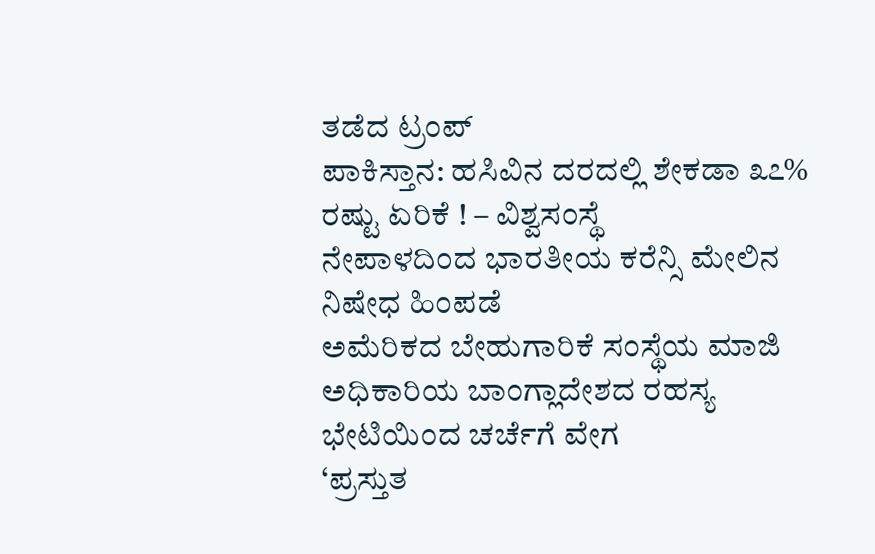ತಡೆದ ಟ್ರಂಪ್
ಪಾಕಿಸ್ತಾನ: ಹಸಿವಿನ ದರದಲ್ಲಿ ಶೇಕಡಾ ೩೭% ರಷ್ಟು ಏರಿಕೆ ! – ವಿಶ್ವಸಂಸ್ಥೆ
ನೇಪಾಳದಿಂದ ಭಾರತೀಯ ಕರೆನ್ಸಿ ಮೇಲಿನ ನಿಷೇಧ ಹಿಂಪಡೆ
ಅಮೆರಿಕದ ಬೇಹುಗಾರಿಕೆ ಸಂಸ್ಥೆಯ ಮಾಜಿ ಅಧಿಕಾರಿಯ ಬಾಂಗ್ಲಾದೇಶದ ರಹಸ್ಯ ಭೇಟಿಯಿಂದ ಚರ್ಚೆಗೆ ವೇಗ
‘ಪ್ರಸ್ತುತ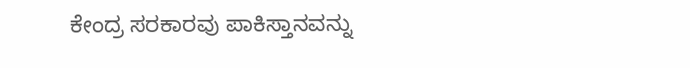ಕೇಂದ್ರ ಸರಕಾರವು ಪಾಕಿಸ್ತಾನವನ್ನು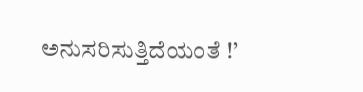ಅನುಸರಿಸುತ್ತಿದೆಯಂತೆ !’